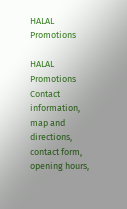HALAL Promotions

HALAL Promotions Contact information, map and directions, contact form, opening hours,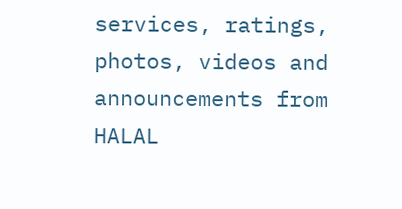services, ratings, photos, videos and announcements from HALAL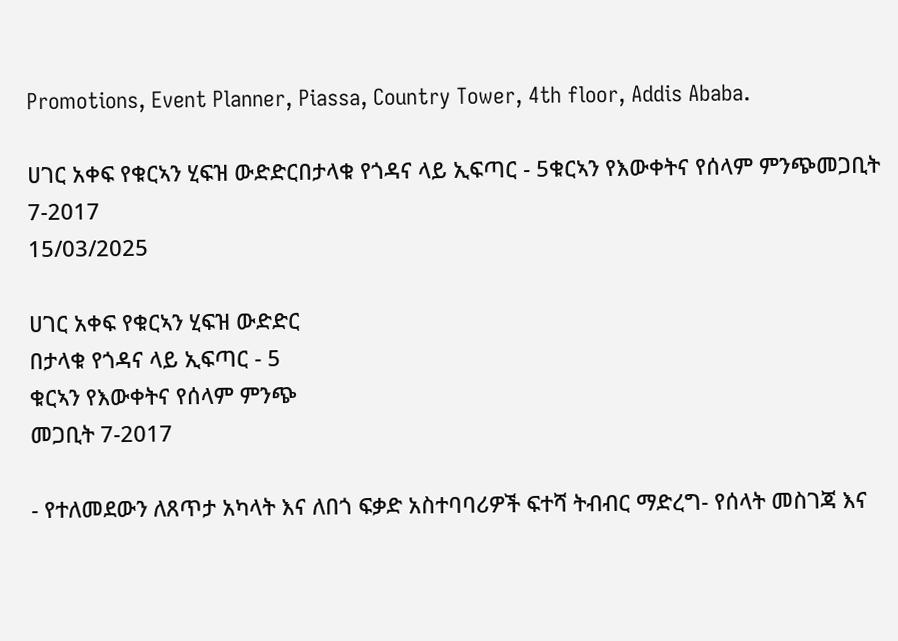Promotions, Event Planner, Piassa, Country Tower, 4th floor, Addis Ababa.

ሀገር አቀፍ የቁርኣን ሂፍዝ ውድድርበታላቁ የጎዳና ላይ ኢፍጣር - 5ቁርኣን የእውቀትና የሰላም ምንጭመጋቢት 7-2017
15/03/2025

ሀገር አቀፍ የቁርኣን ሂፍዝ ውድድር
በታላቁ የጎዳና ላይ ኢፍጣር - 5
ቁርኣን የእውቀትና የሰላም ምንጭ
መጋቢት 7-2017

- የተለመደውን ለጸጥታ አካላት እና ለበጎ ፍቃድ አስተባባሪዎች ፍተሻ ትብብር ማድረግ- የሰላት መስገጃ እና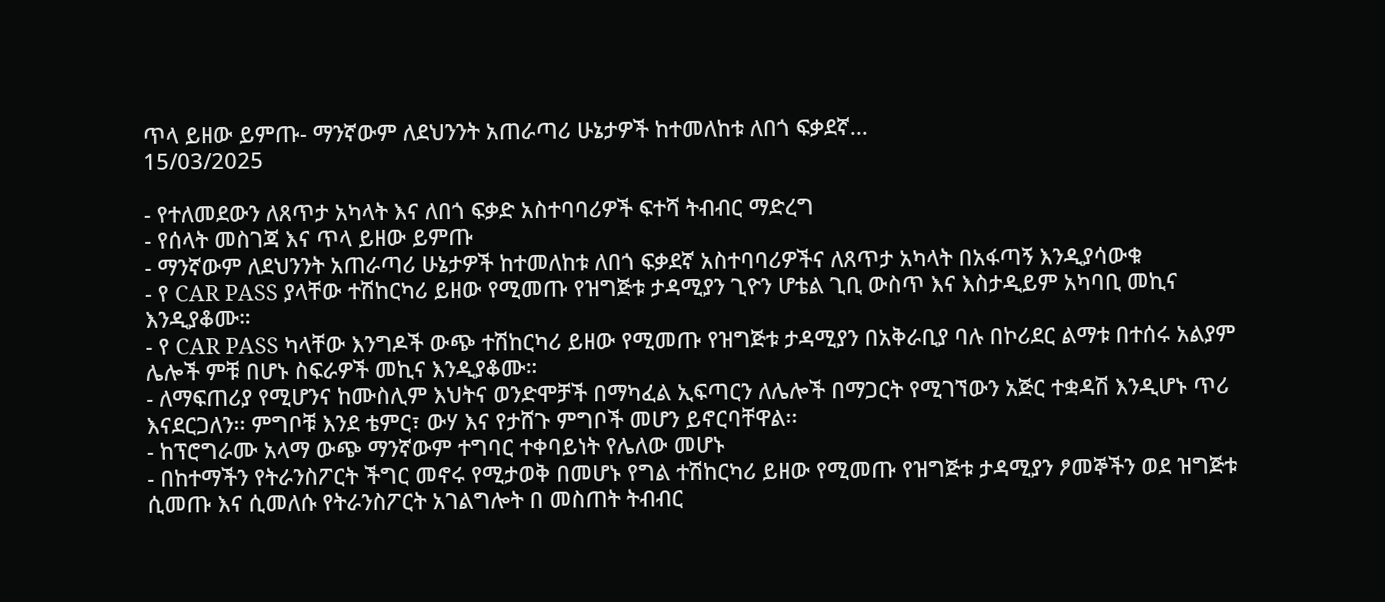ጥላ ይዘው ይምጡ- ማንኛውም ለደህንንት አጠራጣሪ ሁኔታዎች ከተመለከቱ ለበጎ ፍቃደኛ...
15/03/2025

- የተለመደውን ለጸጥታ አካላት እና ለበጎ ፍቃድ አስተባባሪዎች ፍተሻ ትብብር ማድረግ
- የሰላት መስገጃ እና ጥላ ይዘው ይምጡ
- ማንኛውም ለደህንንት አጠራጣሪ ሁኔታዎች ከተመለከቱ ለበጎ ፍቃደኛ አስተባባሪዎችና ለጸጥታ አካላት በአፋጣኝ እንዲያሳውቁ
- የ CAR PASS ያላቸው ተሽከርካሪ ይዘው የሚመጡ የዝግጅቱ ታዳሚያን ጊዮን ሆቴል ጊቢ ውስጥ እና እስታዲይም አካባቢ መኪና እንዲያቆሙ።
- የ CAR PASS ካላቸው እንግዶች ውጭ ተሽከርካሪ ይዘው የሚመጡ የዝግጅቱ ታዳሚያን በአቅራቢያ ባሉ በኮሪደር ልማቱ በተሰሩ አልያም ሌሎች ምቹ በሆኑ ስፍራዎች መኪና እንዲያቆሙ።
- ለማፍጠሪያ የሚሆንና ከሙስሊም እህትና ወንድሞቻች በማካፈል ኢፍጣርን ለሌሎች በማጋርት የሚገኘውን አጅር ተቋዳሽ እንዲሆኑ ጥሪ እናደርጋለን፡፡ ምግቦቹ እንደ ቴምር፣ ውሃ እና የታሸጉ ምግቦች መሆን ይኖርባቸዋል፡፡
- ከፕሮግራሙ አላማ ውጭ ማንኛውም ተግባር ተቀባይነት የሌለው መሆኑ
- በከተማችን የትራንስፖርት ችግር መኖሩ የሚታወቅ በመሆኑ የግል ተሽከርካሪ ይዘው የሚመጡ የዝግጅቱ ታዳሚያን ፆመኞችን ወደ ዝግጅቱ ሲመጡ እና ሲመለሱ የትራንስፖርት አገልግሎት በ መስጠት ትብብር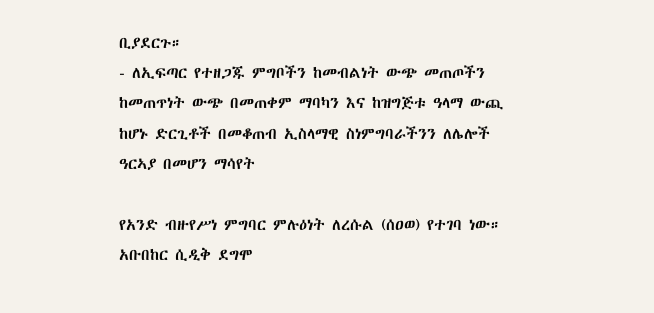ቢያደርጉ።
- ለኢፍጣር የተዘጋጁ ምግቦችን ከመብልነት ውጭ መጠጦችን ከመጠጥነት ውጭ በመጠቀም ማባካን እና ከዝግጅቱ ዓላማ ውጪ ከሆኑ ድርጊቶች በመቆጠብ ኢስላማዊ ስነምግባራችንን ለሌሎች ዓርኣያ በመሆን ማሳየት

የአንድ ብዙየሥነ ምግባር ምሉዕነት ለረሱል (ሰዐወ) የተገባ ነው። አቡበከር ሲዲቅ ደግሞ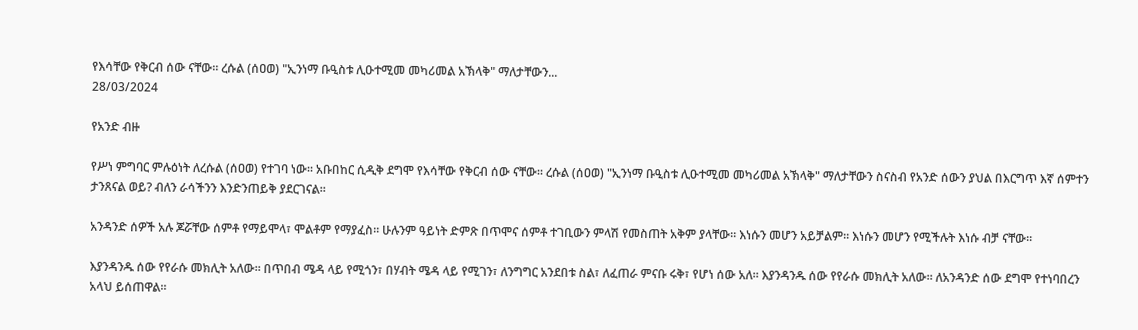የእሳቸው የቅርብ ሰው ናቸው። ረሱል (ሰዐወ) "ኢንነማ ቡዒስቱ ሊዑተሚመ መካሪመል አኽላቅ" ማለታቸውን...
28/03/2024

የአንድ ብዙ

የሥነ ምግባር ምሉዕነት ለረሱል (ሰዐወ) የተገባ ነው። አቡበከር ሲዲቅ ደግሞ የእሳቸው የቅርብ ሰው ናቸው። ረሱል (ሰዐወ) "ኢንነማ ቡዒስቱ ሊዑተሚመ መካሪመል አኽላቅ" ማለታቸውን ስናስብ የአንድ ሰውን ያህል በእርግጥ እኛ ሰምተን ታንጸናል ወይ? ብለን ራሳችንን እንድንጠይቅ ያደርገናል።

አንዳንድ ሰዎች አሉ ጆሯቸው ሰምቶ የማይሞላ፣ ሞልቶም የማያፈስ። ሁሉንም ዓይነት ድምጽ በጥሞና ሰምቶ ተገቢውን ምላሽ የመስጠት አቅም ያላቸው። እነሱን መሆን አይቻልም። እነሱን መሆን የሚችሉት እነሱ ብቻ ናቸው።

እያንዳንዱ ሰው የየራሱ መክሊት አለው። በጥበብ ሜዳ ላይ የሚጎን፣ በሃብት ሜዳ ላይ የሚገን፣ ለንግግር አንደበቱ ስል፣ ለፈጠራ ምናቡ ሩቅ፣ የሆነ ሰው አለ። እያንዳንዱ ሰው የየራሱ መክሊት አለው። ለአንዳንድ ሰው ደግሞ የተነባበረን አላህ ይሰጠዋል።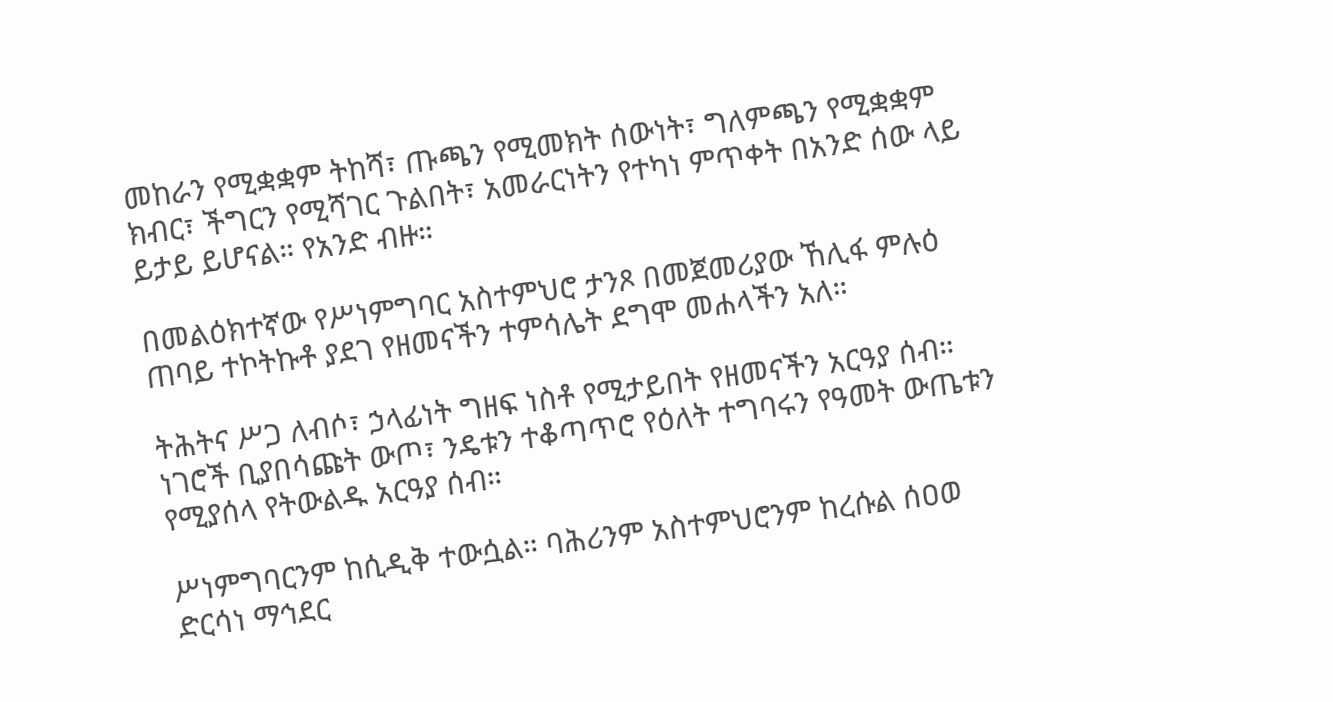መከራን የሚቋቋም ትከሻ፣ ጡጫን የሚመክት ሰውነት፣ ግለምጫን የሚቋቋም ክብር፣ ችግርን የሚሻገር ጉልበት፣ አመራርነትን የተካነ ምጥቀት በአንድ ሰው ላይ ይታይ ይሆናል። የአንድ ብዙ።

በመልዕክተኛው የሥነምግባር አስተምህሮ ታንጾ በመጀመሪያው ኸሊፋ ምሉዕ ጠባይ ተኮትኩቶ ያደገ የዘመናችን ተምሳሌት ደግሞ መሐላችን አለ።

ትሕትና ሥጋ ለብሶ፣ ኃላፊነት ግዘፍ ነስቶ የሚታይበት የዘመናችን አርዓያ ሰብ። ነገሮች ቢያበሳጩት ውጦ፣ ንዴቱን ተቆጣጥሮ የዕለት ተግባሩን የዓመት ውጤቱን የሚያሰላ የትውልዱ አርዓያ ሰብ።

ሥነምግባርንም ከሲዲቅ ተውሷል። ባሕሪንም አስተምህሮንም ከረሱል ሰዐወ ድርሳነ ማኅደር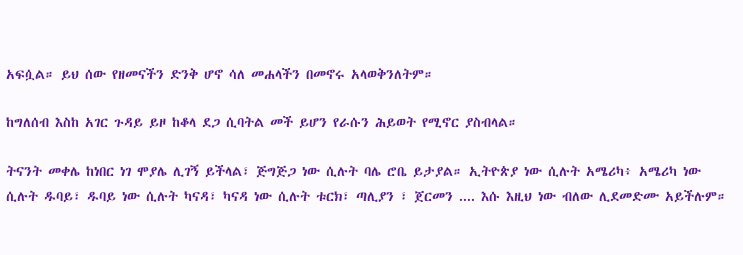አፍሷል። ይህ ሰው የዘመናችን ድንቅ ሆኖ ሳለ መሐላችን በመኖሩ አላወቅንለትም።

ከግለሰብ እስከ አገር ጉዳይ ይዞ ከቆላ ደጋ ሲባትል መች ይሆን የራሱን ሕይወት የሚኖር ያስብላል።

ትናንት መቀሌ ከነበር ነገ ሞያሌ ሊገኝ ይችላል፣ ጅግጅጋ ነው ሲሉት ባሌ ሮቤ ይታያል። ኢትዮጵያ ነው ሲሉት አሜሪካ፥ አሜሪካ ነው ሲሉት ዱባይ፣ ዱባይ ነው ሲሉት ካናዳ፣ ካናዳ ነው ሲሉት ቱርክ፣ ጣሊያን ፣ ጀርመን .... እሱ እዚህ ነው ብለው ሊደመድሙ አይችሉም።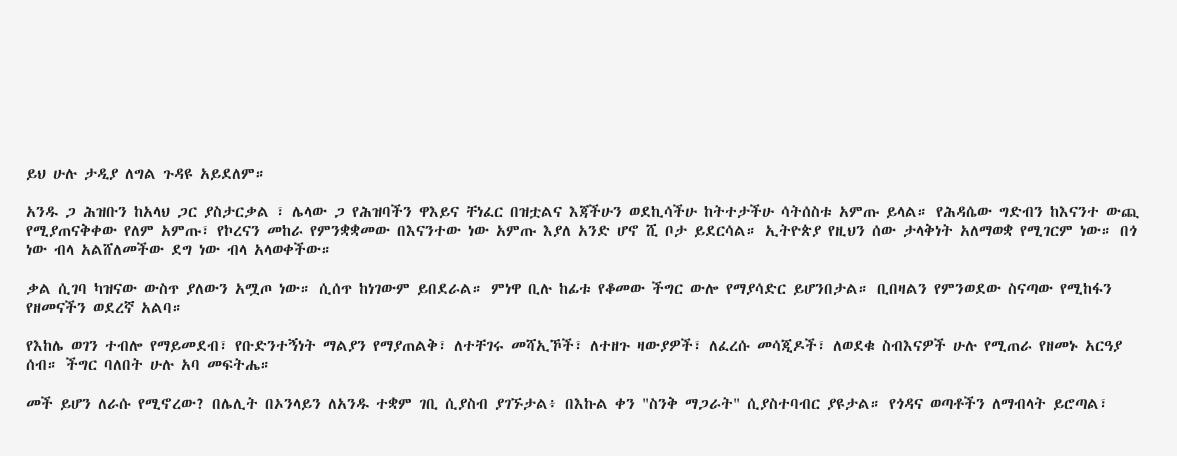ይህ ሁሉ ታዲያ ለግል ጉዳዩ አይደለም።

አንዱ ጋ ሕዝቡን ከአላህ ጋር ያስታርቃል ፣ ሌላው ጋ የሕዝባችን ዋእይና ቸነፈር በዝቷልና እጃችሁን ወደኪሳችሁ ከትተታችሁ ሳትሰስቱ አምጡ ይላል። የሕዳሴው ግድብን ከእናንተ ውጪ የሚያጠናቅቀው የለም አምጡ፣ የኮረናን መከራ የምንቋቋመው በእናንተው ነው አምጡ እያለ አንድ ሆኖ ሺ ቦታ ይደርሳል። ኢትዮጵያ የዚህን ሰው ታላቅነት አለማወቋ የሚገርም ነው። በጎ ነው ብላ አልሸለመችው ደግ ነው ብላ አላወቀችው።

ቃል ሲገባ ካዝናው ውስጥ ያለውን አሟጦ ነው። ሲሰጥ ከነገውም ይበደራል። ምነዋ ቢሉ ከፊቱ የቆመው ችግር ውሎ የማያሳድር ይሆንበታል። ቢበዛልን የምንወደው ስናጣው የሚከፋን የዘመናችን ወደረኛ አልባ።

የእከሌ ወገን ተብሎ የማይመደብ፣ የቡድንተኝነት ማልያን የማያጠልቅ፣ ለተቸገሩ መሻኢኾች፣ ለተዘጉ ዛውያዎች፣ ለፈረሱ መሳጂዶች፣ ለወደቁ ስብእናዎች ሁሉ የሚጠራ የዘመኑ አርዓያ ሰብ። ችግር ባለበት ሁሉ አባ መፍትሔ።

መች ይሆን ለራሱ የሚኖረው? በሌሊት በኦንላይን ለአንዱ ተቋም ገቢ ሲያስብ ያገኙታል፥ በእኩል ቀን "ስንቅ ማጋራት" ሲያስተባብር ያዩታል። የጎዳና ወጣቶችን ለማብላት ይሮጣል፣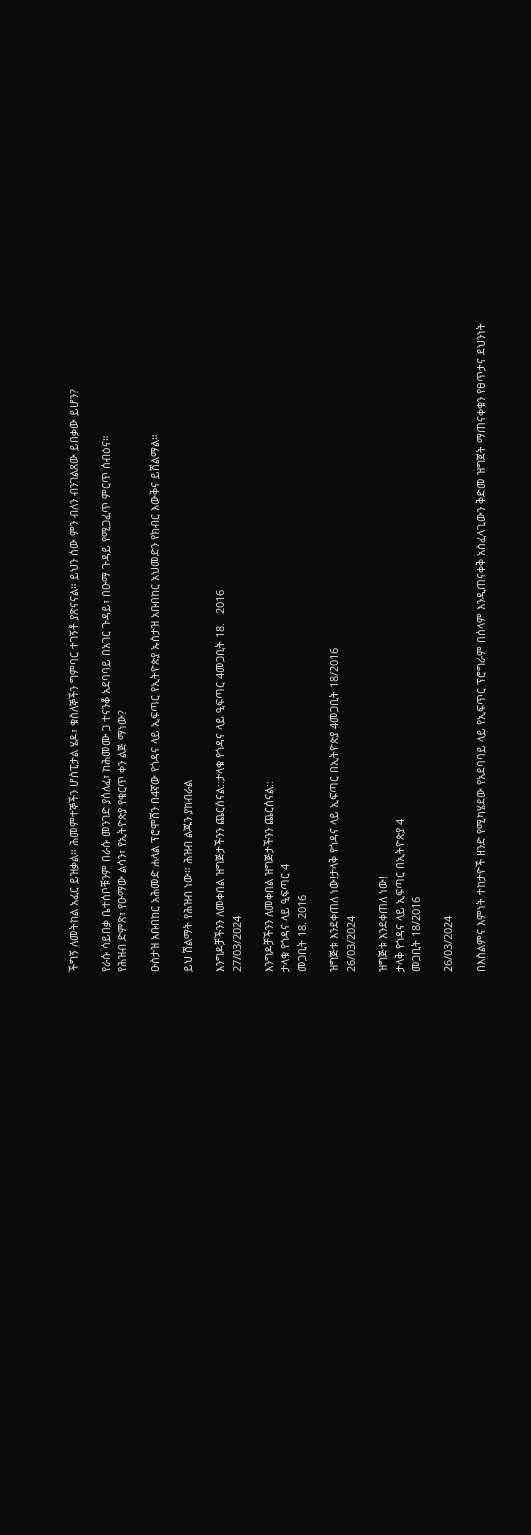ችግኝ ለመትከል አፈር ይዝቃል። ሕመምተኞችን ሆስፒታል ሄዶ፣ ቁስለኞችን ግምባር ተገኝቶ ያጽናናል። ይህን ሰው ምን ብለን ብንገልጸው ይበቃው ይሆን?

የራሱ ሳይበቃ ቤተሰቦቹንም በራሱ መንገድ ያሰለፈ፣ ከሕመሙ ጋ ተናንቆ አደባባይ በአገር ጉዳይ፣ በዑማ ጉዳይ የሚጋፈጥ ምርጥ ሰብዕና።
የሕዝብ ድምጽ፣ የዑማው ልሳን፣ የኢትዮጵያ የቁርጥ ቀን ልጅ ማነው?

ዑስታዝ አቡበከር አሕመድ ሐላል ፕሮሞሽን በ4ኛው የጎዳና ላይ ኢፍጣር የኢትዮጵያ ኡስታዝ አቡበከር አህመድን የክብር እውቅና ይሸልማል።

ይህ ሽልማት የሕዝብ ነው። ሕዝብ ልጁን ያከብራል

እንግዶቻችንን ለመቀበል ዝግጅታችንን ጨርሰናል::ታላቁ የጎዳና ላይ ዒፍጣር 4መጋቢት 18.   2016
27/03/2024

እንግዶቻችንን ለመቀበል ዝግጅታችንን ጨርሰናል::
ታላቁ የጎዳና ላይ ዒፍጣር 4
መጋቢት 18. 2016

ዝግጅቱ እንደቀጠለ ነው!ታላቅ የጎዳና ላይ ኢፍጣር በኢትዮጵያ 4መጋቢት 18/2016
26/03/2024

ዝግጅቱ እንደቀጠለ ነው!
ታላቅ የጎዳና ላይ ኢፍጣር በኢትዮጵያ 4
መጋቢት 18/2016

26/03/2024

በእስልምና እምነት ተከታዮች ዘንድ የሚካሄደው የአደባባይ ላይ የኢፍጥር ፕሮግራም በሰላም እንዲጠናቀቅ አስፈላጊውን ቅድመ ዝግጀት ማጠናቀቁን የፀጥታና ደህንነት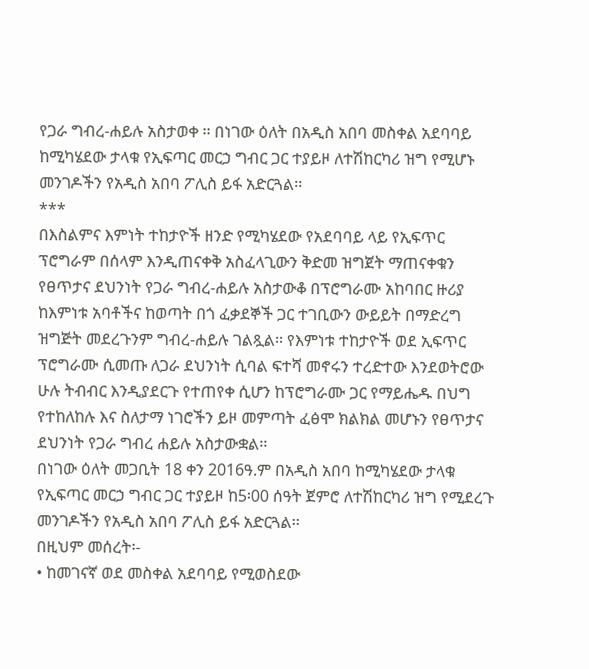የጋራ ግብረ-ሐይሉ አስታወቀ ፡፡ በነገው ዕለት በአዲስ አበባ መስቀል አደባባይ ከሚካሄደው ታላቁ የኢፍጣር መርኃ ግብር ጋር ተያይዞ ለተሽከርካሪ ዝግ የሚሆኑ መንገዶችን የአዲስ አበባ ፖሊስ ይፋ አድርጓል፡፡
***
በእስልምና እምነት ተከታዮች ዘንድ የሚካሄደው የአደባባይ ላይ የኢፍጥር ፕሮግራም በሰላም እንዲጠናቀቅ አስፈላጊውን ቅድመ ዝግጀት ማጠናቀቁን የፀጥታና ደህንነት የጋራ ግብረ-ሐይሉ አስታውቆ በፕሮግራሙ አከባበር ዙሪያ ከእምነቱ አባቶችና ከወጣት በጎ ፈቃደኞች ጋር ተገቢውን ውይይት በማድረግ ዝግጅት መደረጉንም ግብረ-ሐይሉ ገልጿል፡፡ የእምነቱ ተከታዮች ወደ ኢፍጥር ፕሮግራሙ ሲመጡ ለጋራ ደህንነት ሲባል ፍተሻ መኖሩን ተረድተው እንደወትሮው ሁሉ ትብብር እንዲያደርጉ የተጠየቀ ሲሆን ከፕሮግራሙ ጋር የማይሔዱ በህግ የተከለከሉ እና ስለታማ ነገሮችን ይዞ መምጣት ፈፅሞ ክልክል መሆኑን የፀጥታና ደህንነት የጋራ ግብረ ሐይሉ አስታውቋል፡፡
በነገው ዕለት መጋቢት 18 ቀን 2016ዓ.ም በአዲስ አበባ ከሚካሄደው ታላቁ የኢፍጣር መርኃ ግብር ጋር ተያይዞ ከ5፡00 ሰዓት ጀምሮ ለተሽከርካሪ ዝግ የሚደረጉ መንገዶችን የአዲስ አበባ ፖሊስ ይፋ አድርጓል፡፡
በዚህም መሰረት፡-
• ከመገናኛ ወደ መስቀል አደባባይ የሚወስደው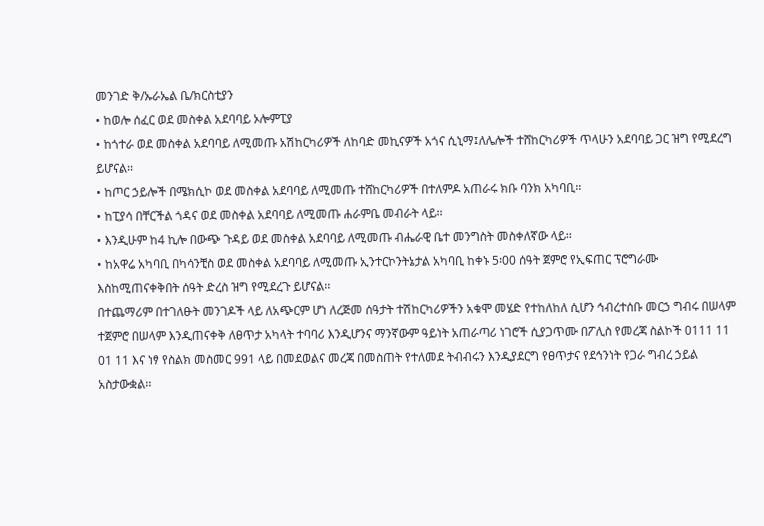መንገድ ቅ/ኡራኤል ቤ/ክርስቲያን
• ከወሎ ሰፈር ወደ መስቀል አደባባይ ኦሎምፒያ
• ከጎተራ ወደ መስቀል አደባባይ ለሚመጡ አሽከርካሪዎች ለከባድ መኪናዎች አጎና ሲኒማ፤ለሌሎች ተሸከርካሪዎች ጥላሁን አደባባይ ጋር ዝግ የሚደረግ ይሆናል፡፡
• ከጦር ኃይሎች በሜክሲኮ ወደ መስቀል አደባባይ ለሚመጡ ተሸከርካሪዎች በተለምዶ አጠራሩ ክቡ ባንክ አካባቢ፡፡
• ከፒያሳ በቸርችል ጎዳና ወደ መስቀል አደባባይ ለሚመጡ ሐራምቤ መብራት ላይ፡፡
• እንዲሁም ከ4 ኪሎ በውጭ ጉዳይ ወደ መስቀል አደባባይ ለሚመጡ ብሔራዊ ቤተ መንግስት መስቀለኛው ላይ፡፡
• ከአዋሬ አካባቢ በካሳንቺስ ወደ መስቀል አደባባይ ለሚመጡ ኢንተርኮንትኔታል አካባቢ ከቀኑ 5፡00 ሰዓት ጀምሮ የኢፍጠር ፕሮግራሙ እስከሚጠናቀቅበት ሰዓት ድረስ ዝግ የሚደረጉ ይሆናል፡፡
በተጨማሪም በተገለፁት መንገዶች ላይ ለአጭርም ሆነ ለረጅመ ሰዓታት ተሽከርካሪዎችን አቁሞ መሄድ የተከለከለ ሲሆን ኅብረተሰቡ መርኃ ግብሩ በሠላም ተጀምሮ በሠላም እንዲጠናቀቅ ለፀጥታ አካላት ተባባሪ እንዲሆንና ማንኛውም ዓይነት አጠራጣሪ ነገሮች ሲያጋጥሙ በፖሊስ የመረጃ ስልኮች 0111 11 01 11 እና ነፃ የስልክ መስመር 991 ላይ በመደወልና መረጃ በመስጠት የተለመደ ትብብሩን እንዲያደርግ የፀጥታና የደኅንነት የጋራ ግብረ ኃይል አስታውቋል፡፡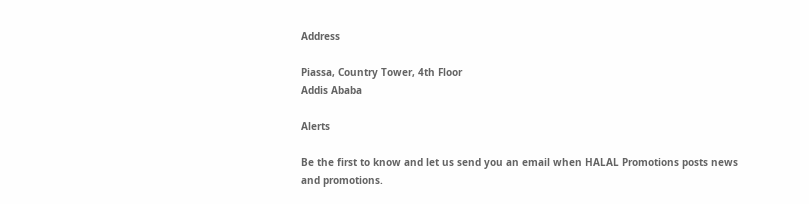Address

Piassa, Country Tower, 4th Floor
Addis Ababa

Alerts

Be the first to know and let us send you an email when HALAL Promotions posts news and promotions.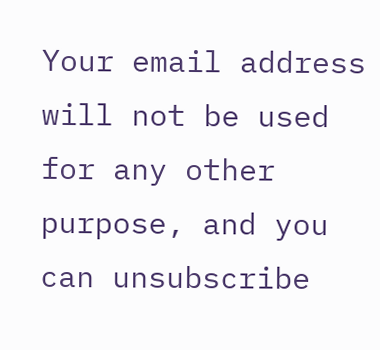Your email address will not be used for any other purpose, and you can unsubscribe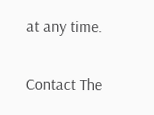at any time.

Contact The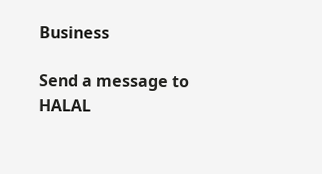Business

Send a message to HALAL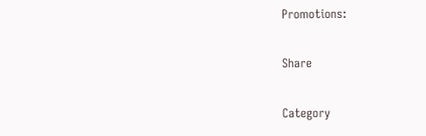Promotions:

Share

Category